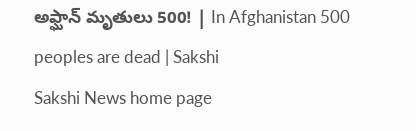అఫ్ఘాన్ మృతులు 500! | In Afghanistan 500 peoples are dead | Sakshi
Sakshi News home page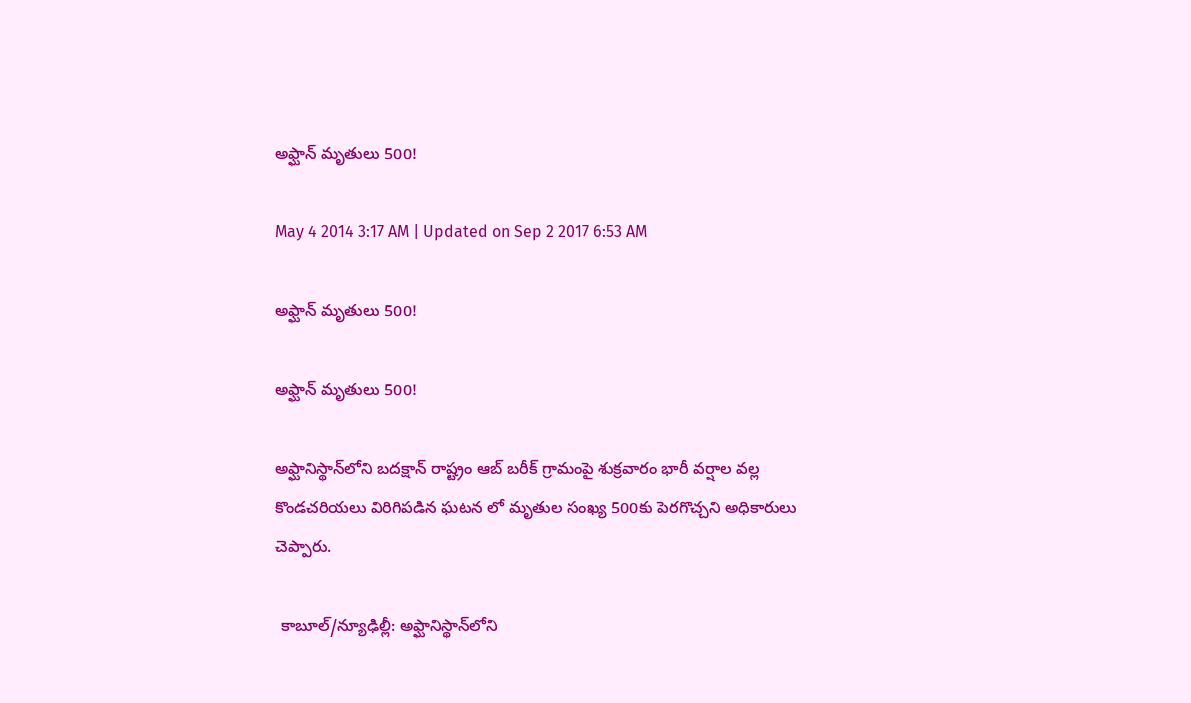అఫ్ఘాన్ మృతులు 500!

May 4 2014 3:17 AM | Updated on Sep 2 2017 6:53 AM

అఫ్ఘాన్ మృతులు 500!

అఫ్ఘాన్ మృతులు 500!

అఫ్ఘానిస్థాన్‌లోని బదక్షాన్ రాష్ట్రం ఆబ్ బరీక్ గ్రామంపై శుక్రవారం భారీ వర్షాల వల్ల కొండచరియలు విరిగిపడిన ఘటన లో మృతుల సంఖ్య 500కు పెరగొచ్చని అధికారులు చెప్పారు.

 కాబూల్/న్యూఢిల్లీ: అఫ్ఘానిస్థాన్‌లోని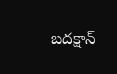బదక్షాన్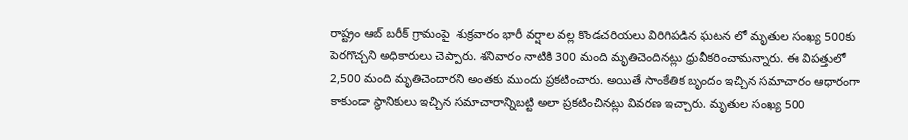రాష్ట్రం ఆబ్ బరీక్ గ్రామంపై  శుక్రవారం భారీ వర్షాల వల్ల కొండచరియలు విరిగిపడిన ఘటన లో మృతుల సంఖ్య 500కు పెరగొచ్చని అధికారులు చెప్పారు. శనివారం నాటికి 300 మంది మృతిచెందినట్లు ధ్రువీకరించామన్నారు. ఈ విపత్తులో 2,500 మంది మృతిచెందారని అంతకు ముందు ప్రకటించారు. అయితే సాంకేతిక బృందం ఇచ్చిన సమాచారం ఆధారంగా కాకుండా స్థానికులు ఇచ్చిన సమాచారాన్నిబట్టి అలా ప్రకటించినట్లు వివరణ ఇచ్చారు. మృతుల సంఖ్య 500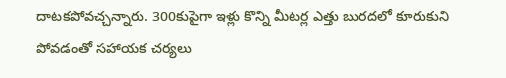దాటకపోవచ్చన్నారు. 300కుపైగా ఇళ్లు కొన్ని మీటర్ల ఎత్తు బురదలో కూరుకుని పోవడంతో సహాయక చర్యలు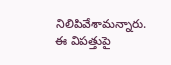నిలిపివేశామన్నారు. ఈ విపత్తుపై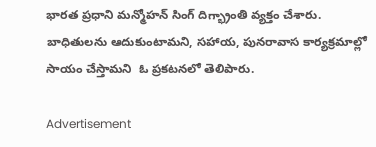భారత ప్రధాని మన్మోహన్ సింగ్ దిగ్భ్రాంతి వ్యక్తం చేశారు. బాధితులను ఆదుకుంటామని, సహాయ, పునరావాస కార్యక్రమాల్లో సాయం చేస్తామని  ఓ ప్రకటనలో తెలిపారు.

Advertisement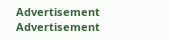Advertisement
Advertisement